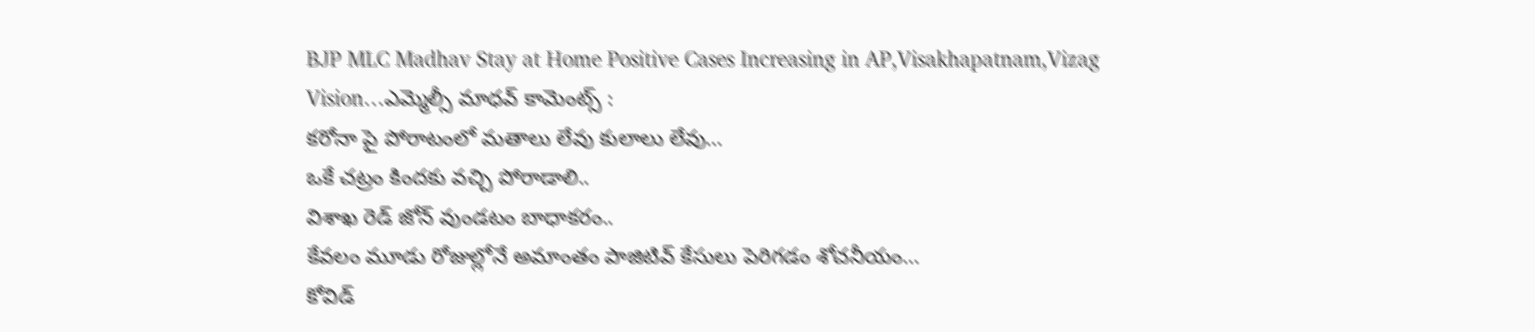BJP MLC Madhav Stay at Home Positive Cases Increasing in AP,Visakhapatnam,Vizag Vision…ఎమ్మెల్సీ మాధవ్ కామెంట్స్ :
కరోనా పై పోరాటంలో మతాలు లేవు కులాలు లేవు…
ఒకే చట్రం కిందకు వచ్చి పోరాడాలి..
విశాఖ రెడ్ జోన్ వుండటం బాధాకరం..
కేవలం మూడు రోజుల్లోనే అమాంతం పాజిటివ్ కేసులు పెరిగడం శోచనీయం…
కోవిడ్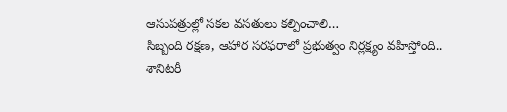ఆసుపత్రుల్లో సకల వసతులు కల్పించాలి…
సిబ్బంది రక్షణ, ఆహార సరఫరాలో ప్రభుత్వం నిర్లక్ష్యం వహిస్తోంది..
శానిటరీ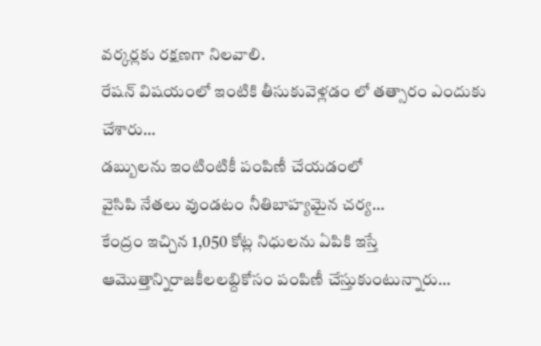వర్కర్లకు రక్షణగా నిలవాలి.
రేషన్ విషయంలో ఇంటికి తీసుకువెళ్లడం లో తత్సారం ఎందుకు చేశారు…
డబ్బులను ఇంటింటికీ పంపిణీ చేయడంలో
వైసిపి నేతలు వుండటం నీతిబాహ్యమైన చర్య…
కేంద్రం ఇచ్చిన 1,050 కోట్ల నిధులను ఏపికి ఇస్తే ఆమొత్తాన్నిరాజకీలలబ్దికోసం పంపిణీ చేస్తుకుంటున్నారు…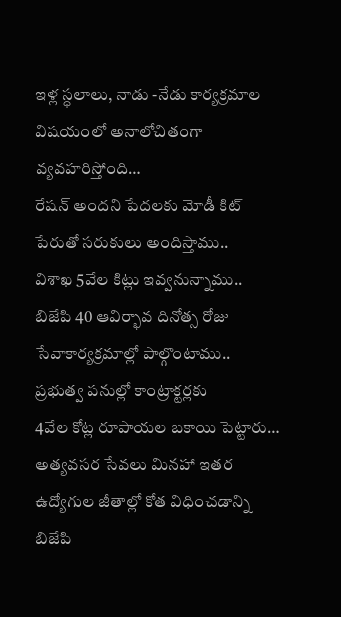ఇళ్ల స్ధలాలు, నాడు -నేడు కార్యక్రమాల విషయంలో అనాలోచితంగా వ్యవహరిస్తోంది…
రేషన్ అందని పేదలకు మోడీ కిట్ పేరుతో సరుకులు అందిస్తాము..
విశాఖ 5వేల కిట్లు ఇవ్వనున్నాము..
బిజేపి 40 ఆవిర్భావ దినోత్స రోజు
సేవాకార్యక్రమాల్లో పాల్గొంటాము..
ప్రభుత్వ పనుల్లో కాంట్రాక్టర్లకు
4వేల కోట్ల రూపాయల బకాయి పెట్టారు…
అత్యవసర సేవలు మినహా ఇతర ఉద్యోగుల జీతాల్లో కోత విధించడాన్ని బిజేపి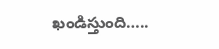ఖండిస్తుంది…..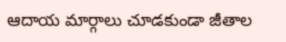ఆదాయ మార్గాలు చూడకుండా జీతాల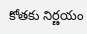కోతకు నిర్ణయం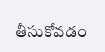తీసుకోవడం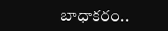బాధాకరం..